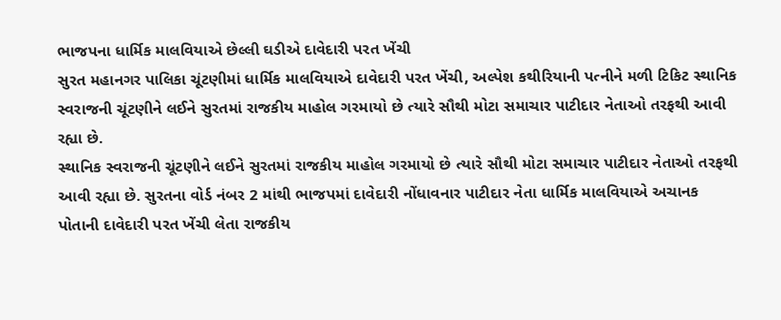ભાજપના ધાર્મિક માલવિયાએ છેલ્લી ઘડીએ દાવેદારી પરત ખેંચી
સુરત મહાનગર પાલિકા ચૂંટણીમાં ધાર્મિક માલવિયાએ દાવેદારી પરત ખેંચી, અલ્પેશ કથીરિયાની પત્નીને મળી ટિકિટ સ્થાનિક સ્વરાજની ચૂંટણીને લઈને સુરતમાં રાજકીય માહોલ ગરમાયો છે ત્યારે સૌથી મોટા સમાચાર પાટીદાર નેતાઓ તરફથી આવી રહ્યા છે.
સ્થાનિક સ્વરાજની ચૂંટણીને લઈને સુરતમાં રાજકીય માહોલ ગરમાયો છે ત્યારે સૌથી મોટા સમાચાર પાટીદાર નેતાઓ તરફથી આવી રહ્યા છે. સુરતના વોર્ડ નંબર 2 માંથી ભાજપમાં દાવેદારી નોંધાવનાર પાટીદાર નેતા ધાર્મિક માલવિયાએ અચાનક પોતાની દાવેદારી પરત ખેંચી લેતા રાજકીય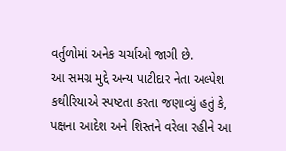વર્તુળોમાં અનેક ચર્ચાઓ જાગી છે.
આ સમગ્ર મુદ્દે અન્ય પાટીદાર નેતા અલ્પેશ કથીરિયાએ સ્પષ્ટતા કરતા જણાવ્યું હતું કે, પક્ષના આદેશ અને શિસ્તને વરેલા રહીને આ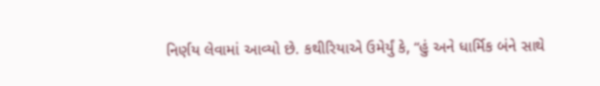નિર્ણય લેવામાં આવ્યો છે. કથીરિયાએ ઉમેર્યું કે, “હું અને ધાર્મિક બંને સાથે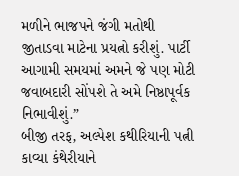મળીને ભાજપને જંગી મતોથી જીતાડવા માટેના પ્રયત્નો કરીશું. પાર્ટી આગામી સમયમાં અમને જે પણ મોટી જવાબદારી સોંપશે તે અમે નિષ્ઠાપૂર્વક નિભાવીશું.”
બીજી તરફ, અલ્પેશ કથીરિયાની પત્ની કાવ્યા કંથેરીયાને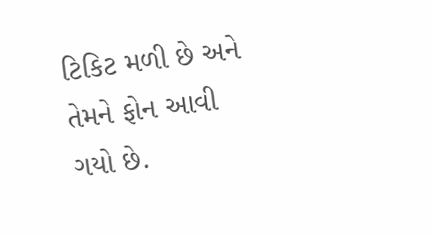ટિકિટ મળી છે અને તેમને ફોન આવી ગયો છે.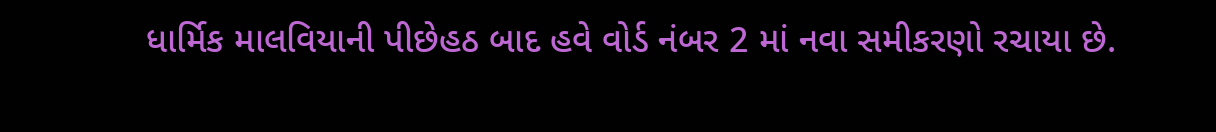ધાર્મિક માલવિયાની પીછેહઠ બાદ હવે વોર્ડ નંબર 2 માં નવા સમીકરણો રચાયા છે.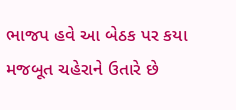ભાજપ હવે આ બેઠક પર કયા મજબૂત ચહેરાને ઉતારે છે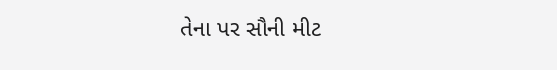તેના પર સૌની મીટ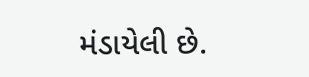મંડાયેલી છે.